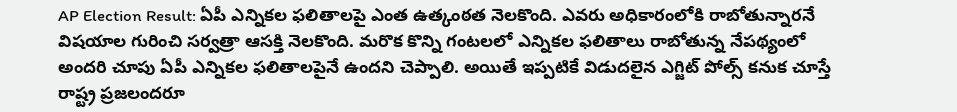AP Election Result: ఏపీ ఎన్నికల ఫలితాలపై ఎంత ఉత్కంఠత నెలకొంది. ఎవరు అధికారంలోకి రాబోతున్నారనే విషయాల గురించి సర్వత్రా ఆసక్తి నెలకొంది. మరొక కొన్ని గంటలలో ఎన్నికల ఫలితాలు రాబోతున్న నేపథ్యంలో అందరి చూపు ఏపీ ఎన్నికల ఫలితాలపైనే ఉందని చెప్పాలి. అయితే ఇప్పటికే విడుదలైన ఎగ్జిట్ పోల్స్ కనుక చూస్తే రాష్ట్ర ప్రజలందరూ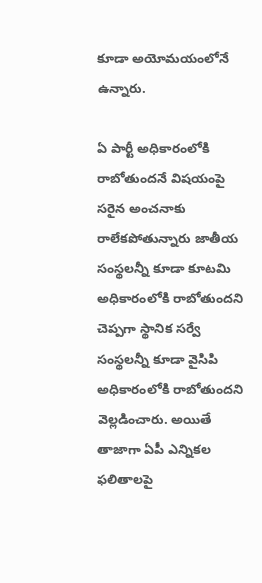కూడా అయోమయంలోనే ఉన్నారు.

ఏ పార్టీ అధికారంలోకి రాబోతుందనే విషయంపై సరైన అంచనాకు రాలేకపోతున్నారు జాతీయ సంస్థలన్నీ కూడా కూటమి అధికారంలోకి రాబోతుందని చెప్పగా స్థానిక సర్వే సంస్థలన్నీ కూడా వైసిపి అధికారంలోకి రాబోతుందని వెల్లడించారు. అయితే తాజాగా ఏపీ ఎన్నికల ఫలితాలపై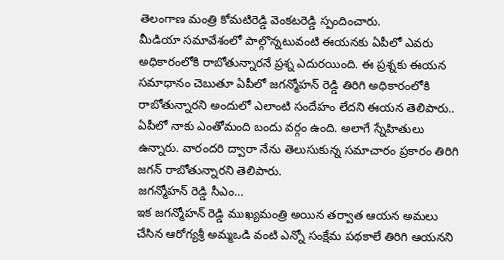తెలంగాణ మంత్రి కోమటిరెడ్డి వెంకటరెడ్డి స్పందించారు.
మీడియా సమావేశంలో పాల్గొన్నటువంటి ఈయనకు ఏపీలో ఎవరు అధికారంలోకి రాబోతున్నారనే ప్రశ్న ఎదురయింది. ఈ ప్రశ్నకు ఈయన సమాధానం చెబుతూ ఏపీలో జగన్మోహన్ రెడ్డి తిరిగి అధికారంలోకి రాబోతున్నారని అందులో ఎలాంటి సందేహం లేదని ఈయన తెలిపారు.. ఏపీలో నాకు ఎంతోమంది బందు వర్గం ఉంది. అలాగే స్నేహితులు ఉన్నారు. వారందరి ద్వారా నేను తెలుసుకున్న సమాచారం ప్రకారం తిరిగి జగన్ రాబోతున్నారని తెలిపారు.
జగన్మోహన్ రెడ్డి సీఎం…
ఇక జగన్మోహన్ రెడ్డి ముఖ్యమంత్రి అయిన తర్వాత ఆయన అమలు చేసిన ఆరోగ్యశ్రీ అమ్మఒడి వంటి ఎన్నో సంక్షేమ పథకాలే తిరిగి ఆయనని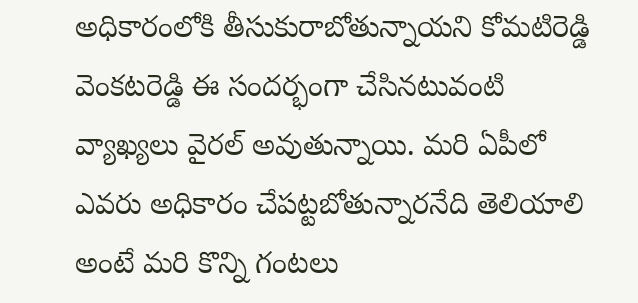అధికారంలోకి తీసుకురాబోతున్నాయని కోమటిరెడ్డి వెంకటరెడ్డి ఈ సందర్భంగా చేసినటువంటి వ్యాఖ్యలు వైరల్ అవుతున్నాయి. మరి ఏపీలో ఎవరు అధికారం చేపట్టబోతున్నారనేది తెలియాలి అంటే మరి కొన్ని గంటలు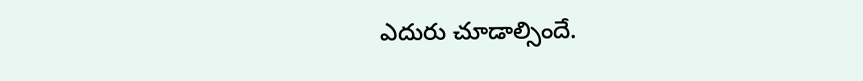ఎదురు చూడాల్సిందే.